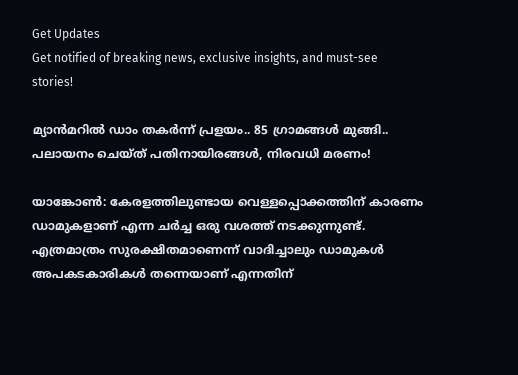Get Updates
Get notified of breaking news, exclusive insights, and must-see stories!

മ്യാൻമറിൽ ഡാം തകർന്ന് പ്രളയം.. 85 ഗ്രാമങ്ങൾ മുങ്ങി.. പലായനം ചെയ്ത് പതിനായിരങ്ങൾ, നിരവധി മരണം!

യാങ്കോണ്‍: കേരളത്തിലുണ്ടായ വെള്ളപ്പൊക്കത്തിന് കാരണം ഡാമുകളാണ് എന്ന ചര്‍ച്ച ഒരു വശത്ത് നടക്കുന്നുണ്ട്. എത്രമാത്രം സുരക്ഷിതമാണെന്ന് വാദിച്ചാലും ഡാമുകള്‍ അപകടകാരികള്‍ തന്നെയാണ് എന്നതിന്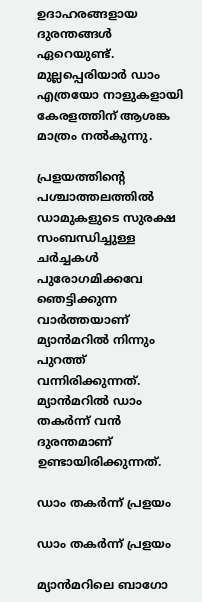ഉദാഹരങ്ങളായ ദുരന്തങ്ങള്‍ ഏറെയുണ്ട്. മുല്ലപ്പെരിയാര്‍ ഡാം എത്രയോ നാളുകളായി കേരളത്തിന് ആശങ്ക മാത്രം നല്‍കുന്നു.

പ്രളയത്തിന്റെ പശ്ചാത്തലത്തില്‍ ഡാമുകളുടെ സുരക്ഷ സംബന്ധിച്ചുള്ള ചര്‍ച്ചകള്‍ പുരോഗമിക്കവേ ഞെട്ടിക്കുന്ന വാര്‍ത്തയാണ് മ്യാന്‍മറില്‍ നിന്നും പുറത്ത് വന്നിരിക്കുന്നത്. മ്യാന്‍മറില്‍ ഡാം തകര്‍ന്ന് വന്‍ ദുരന്തമാണ് ഉണ്ടായിരിക്കുന്നത്.

ഡാം തകർന്ന് പ്രളയം

ഡാം തകർന്ന് പ്രളയം

മ്യാന്‍മറിലെ ബാഗോ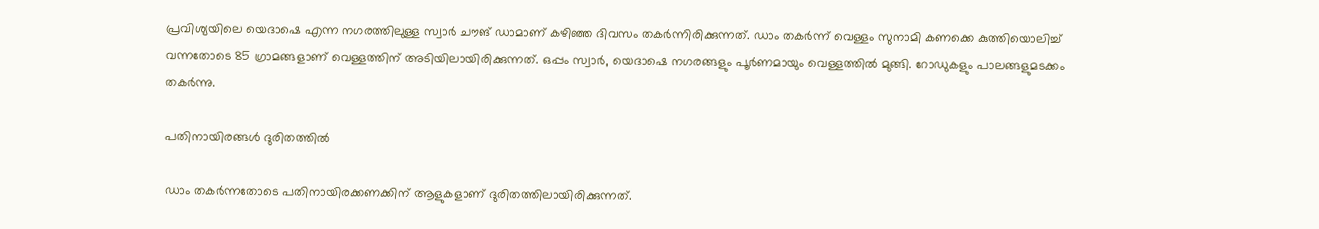പ്രവിശ്യയിലെ യെദാഷെ എന്ന നഗരത്തിലുള്ള സ്വാര്‍ ചൗങ് ഡാമാണ് കഴിഞ്ഞ ദിവസം തകര്‍ന്നിരിക്കുന്നത്. ഡാം തകര്‍ന്ന് വെള്ളം സുനാമി കണക്കെ കുത്തിയൊലിച്ച് വന്നതോടെ 85 ഗ്രാമങ്ങളാണ് വെള്ളത്തിന് അടിയിലായിരിക്കുന്നത്. ഒപ്പം സ്വാര്‍, യെദാഷെ നഗരങ്ങളും പൂര്‍ണമായും വെള്ളത്തില്‍ മുങ്ങി. റോഡുകളും പാലങ്ങളുമടക്കം തകര്‍ന്നു.

പതിനായിരങ്ങൾ ദുരിതത്തിൽ

ഡാം തകര്‍ന്നതോടെ പതിനായിരക്കണക്കിന് ആളുകളാണ് ദുരിതത്തിലായിരിക്കുന്നത്.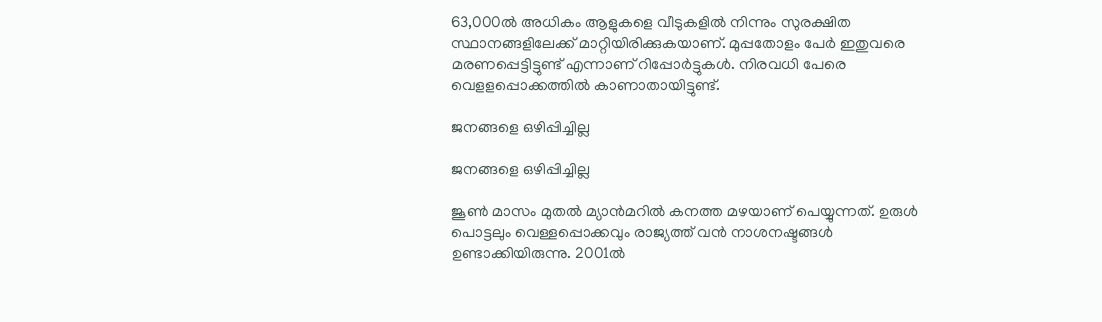63,000ല്‍ അധികം ആളുകളെ വീടുകളില്‍ നിന്നും സുരക്ഷിത സ്ഥാനങ്ങളിലേക്ക് മാറ്റിയിരിക്കുകയാണ്. മുപ്പതോളം പേര്‍ ഇതുവരെ മരണപ്പെട്ടിട്ടുണ്ട് എന്നാണ് റിപ്പോര്‍ട്ടുകള്‍. നിരവധി പേരെ വെളളപ്പൊക്കത്തില്‍ കാണാതായിട്ടുണ്ട്.

ജനങ്ങളെ ഒഴിപ്പിച്ചില്ല

ജനങ്ങളെ ഒഴിപ്പിച്ചില്ല

ജൂണ്‍ മാസം മുതല്‍ മ്യാന്‍മറില്‍ കനത്ത മഴയാണ് പെയ്യുന്നത്. ഉരുള്‍ പൊട്ടലും വെള്ളപ്പൊക്കവും രാജ്യത്ത് വന്‍ നാശനഷ്ടങ്ങള്‍ ഉണ്ടാക്കിയിരുന്നു. 2001ല്‍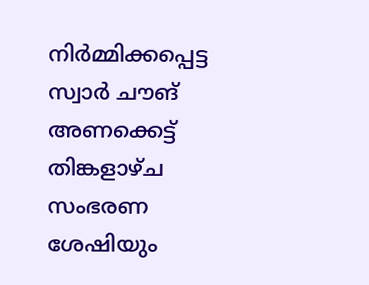നിര്‍മ്മിക്കപ്പെട്ട സ്വാര്‍ ചൗങ് അണക്കെട്ട് തിങ്കളാഴ്ച സംഭരണ ശേഷിയും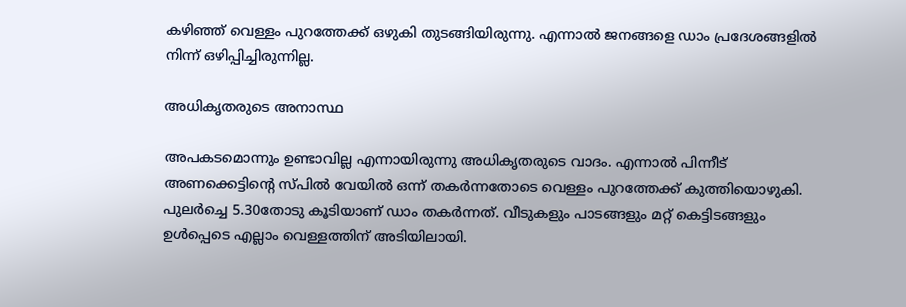കഴിഞ്ഞ് വെള്ളം പുറത്തേക്ക് ഒഴുകി തുടങ്ങിയിരുന്നു. എന്നാല്‍ ജനങ്ങളെ ഡാം പ്രദേശങ്ങളില്‍ നിന്ന് ഒഴിപ്പിച്ചിരുന്നില്ല.

അധികൃതരുടെ അനാസ്ഥ

അപകടമൊന്നും ഉണ്ടാവില്ല എന്നായിരുന്നു അധികൃതരുടെ വാദം. എന്നാല്‍ പിന്നീട് അണക്കെട്ടിന്റെ സ്പില്‍ വേയില്‍ ഒന്ന് തകര്‍ന്നതോടെ വെള്ളം പുറത്തേക്ക് കുത്തിയൊഴുകി. പുലര്‍ച്ചെ 5.30തോടു കൂടിയാണ് ഡാം തകര്‍ന്നത്. വീടുകളും പാടങ്ങളും മറ്റ് കെട്ടിടങ്ങളും ഉള്‍പ്പെടെ എല്ലാം വെള്ളത്തിന് അടിയിലായി.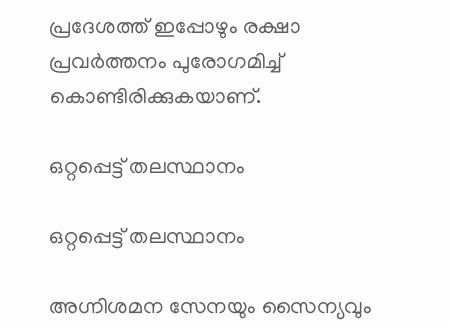പ്രദേശത്ത് ഇപ്പോഴും രക്ഷാ പ്രവര്‍ത്തനം പുരോഗമിച്ച് കൊണ്ടിരിക്കുകയാണ്.

ഒറ്റപ്പെട്ട് തലസ്ഥാനം

ഒറ്റപ്പെട്ട് തലസ്ഥാനം

അഗ്നിശമന സേനയും സൈന്യവും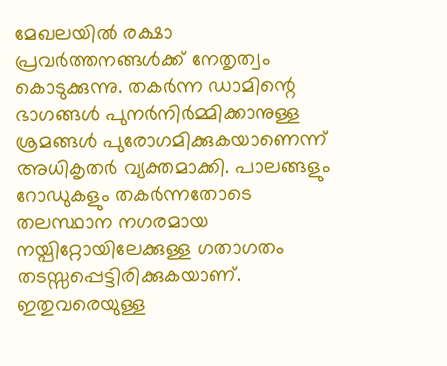മേഖലയില്‍ രക്ഷാ പ്രവര്‍ത്തനങ്ങള്‍ക്ക് നേതൃത്വം കൊടുക്കുന്നു. തകര്‍ന്ന ഡാമിന്റെ ഭാഗങ്ങള്‍ പുനര്‍നിര്‍മ്മിക്കാനുള്ള ശ്രമങ്ങള്‍ പുരോഗമിക്കുകയാണെന്ന് അധികൃതര്‍ വ്യക്തമാക്കി. പാലങ്ങളും റോഡുകളും തകര്‍ന്നതോടെ തലസ്ഥാന നഗരമായ നയ്പിറ്റോയിലേക്കുള്ള ഗതാഗതം തടസ്സപ്പെട്ടിരിക്കുകയാണ്. ഇതുവരെയുള്ള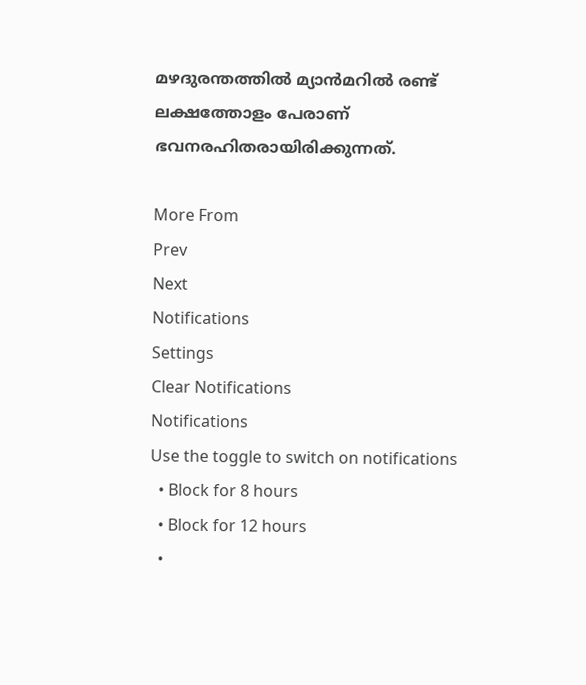മഴദുരന്തത്തില്‍ മ്യാന്‍മറില്‍ രണ്ട് ലക്ഷത്തോളം പേരാണ് ഭവനരഹിതരായിരിക്കുന്നത്.

More From
Prev
Next
Notifications
Settings
Clear Notifications
Notifications
Use the toggle to switch on notifications
  • Block for 8 hours
  • Block for 12 hours
  •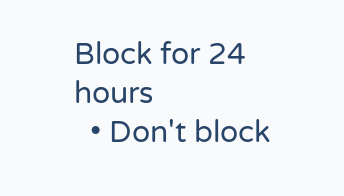Block for 24 hours
  • Don't block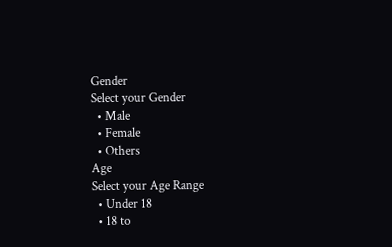Gender
Select your Gender
  • Male
  • Female
  • Others
Age
Select your Age Range
  • Under 18
  • 18 to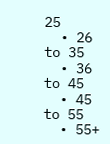25
  • 26 to 35
  • 36 to 45
  • 45 to 55
  • 55+